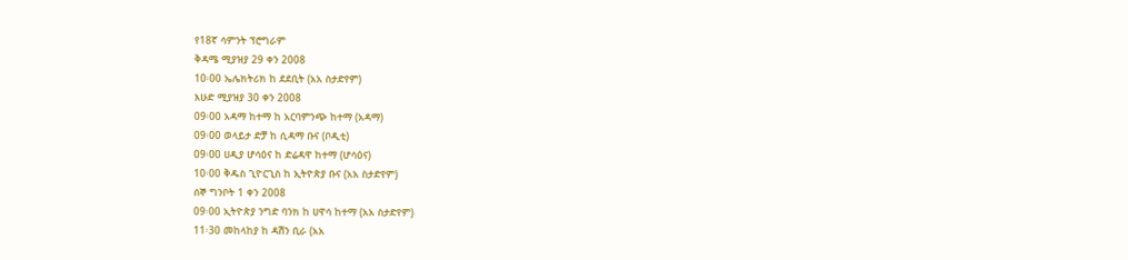የ18ኛ ሳምንት ፕሮግራም
ቅዳሜ ሚያዝያ 29 ቀን 2008
10፡00 ኤሌክትሪክ ከ ደደቢት (አአ ስታድየም)
እሁድ ሚያዝያ 30 ቀን 2008
09፡00 አዳማ ከተማ ከ አርባምንጭ ከተማ (አዳማ)
09፡00 ወላይታ ድቻ ከ ሲዳማ ቡና (ቦዲቲ)
09፡00 ሀዲያ ሆሳዕና ከ ድሬዳዋ ከተማ (ሆሳዕና)
10፡00 ቅዱስ ጊዮርጊስ ከ ኢትዮጵያ ቡና (አአ ስታድየም)
ሰኞ ግንቦት 1 ቀን 2008
09፡00 ኢትዮጵያ ንግድ ባንክ ከ ሀዋሳ ከተማ (አአ ስታድየም)
11፡30 መከላከያ ከ ዳሽን ቢራ (አአ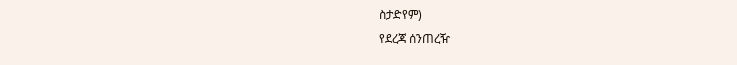ስታድየም)
የደረጃ ሰንጠረዥ